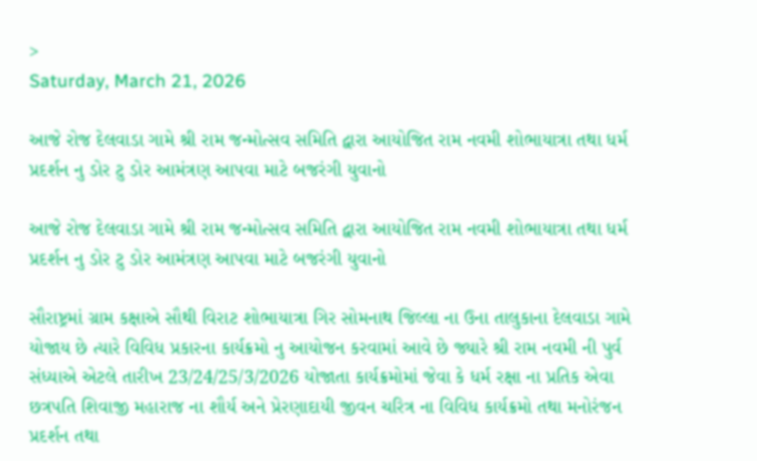>
Saturday, March 21, 2026

આજે રોજ દેલવાડા ગામે શ્રી રામ જન્મોત્સવ સમિતિ દ્વારા આયોજિત રામ નવમી શોભાયાત્રા તથા ધર્મ પ્રદર્શન નુ ડોર ટુ ડોર આમંત્રણ આપવા માટે બજરંગી યુવાનો

આજે રોજ દેલવાડા ગામે શ્રી રામ જન્મોત્સવ સમિતિ દ્વારા આયોજિત રામ નવમી શોભાયાત્રા તથા ધર્મ પ્રદર્શન નુ ડોર ટુ ડોર આમંત્રણ આપવા માટે બજરંગી યુવાનો

સૌરાષ્ટ્રમાં ગ્રામ કક્ષાએ સૌથી વિરાટ શોભાયાત્રા ગિર સોમનાથ જિલ્લા ના ઉના તાલુકાના દેલવાડા ગામે યોજાય છે ત્યારે વિવિધ પ્રકારના કાર્યક્રમો નુ આયોજન કરવામાં આવે છે જ્યારે શ્રી રામ નવમી ની પુર્વ સંધ્યાએ એટલે તારીખ 23/24/25/3/2026 યોજાતા કાર્યક્રમોમાં જેવા કે ધર્મ રક્ષા ના પ્રતિક એવા છત્રપતિ શિવાજી મહારાજ ના શૌર્ય અને પ્રેરણાદાયી જીવન ચરિત્ર ના વિવિધ કાર્યક્રમો તથા મનોરંજન પ્રદર્શન તથા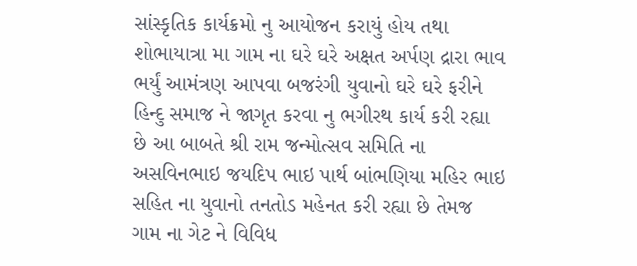સાંસ્કૃતિક કાર્યક્રમો નુ આયોજન કરાયું હોય તથા શોભાયાત્રા મા ગામ ના ઘરે ઘરે અક્ષત અર્પણ દ્રારા ભાવ ભર્યું આમંત્રણ આપવા બજરંગી યુવાનો ઘરે ઘરે ફરીને હિન્દુ સમાજ ને જાગૃત કરવા નુ ભગીરથ કાર્ય કરી રહ્યા છે આ બાબતે શ્રી રામ જન્મોત્સવ સમિતિ ના અસવિનભાઇ જયદિપ ભાઇ પાર્થ બાંભણિયા મહિર ભાઇ સહિત ના યુવાનો તનતોડ મહેનત કરી રહ્યા છે તેમજ ગામ ના ગેટ ને વિવિધ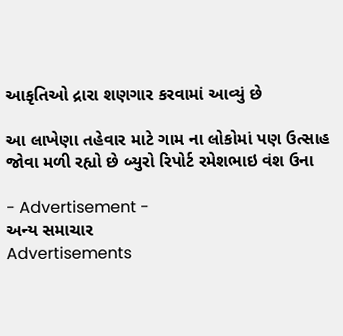આકૃતિઓ દ્રારા શણગાર કરવામાં આવ્યું છે

આ લાખેણા તહેવાર માટે ગામ ના લોકોમાં પણ ઉત્સાહ જોવા મળી રહ્યો છે બ્યુરો રિપોર્ટ રમેશભાઇ વંશ ઉના

- Advertisement -
અન્ય સમાચાર
Advertisements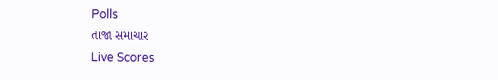Polls
તાજા સમાચાર
Live Scores